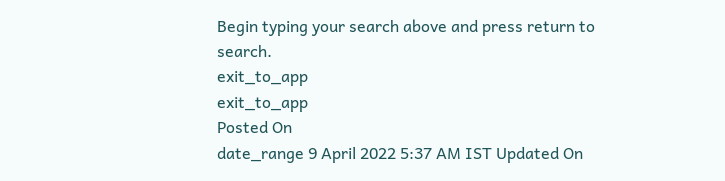Begin typing your search above and press return to search.
exit_to_app
exit_to_app
Posted On
date_range 9 April 2022 5:37 AM IST Updated On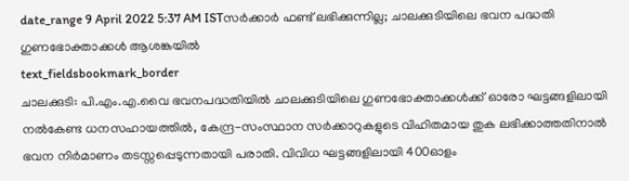date_range 9 April 2022 5:37 AM ISTസർക്കാർ ഫണ്ട് ലഭിക്കുന്നില്ല; ചാലക്കുടിയിലെ ഭവന പദ്ധതി ഗുണഭോക്താക്കൾ ആശങ്കയിൽ
text_fieldsbookmark_border
ചാലക്കുടി: പി.എം.എ.വൈ ഭവനപദ്ധതിയിൽ ചാലക്കുടിയിലെ ഗുണഭോക്താക്കൾക്ക് ഓരോ ഘട്ടങ്ങളിലായി നൽകേണ്ട ധനസഹായത്തിൽ, കേന്ദ്ര-സംസ്ഥാന സർക്കാറുകളുടെ വിഹിതമായ തുക ലഭിക്കാത്തതിനാൽ ഭവന നിർമാണം തടസ്സപ്പെടുന്നതായി പരാതി. വിവിധ ഘട്ടങ്ങളിലായി 400ഓളം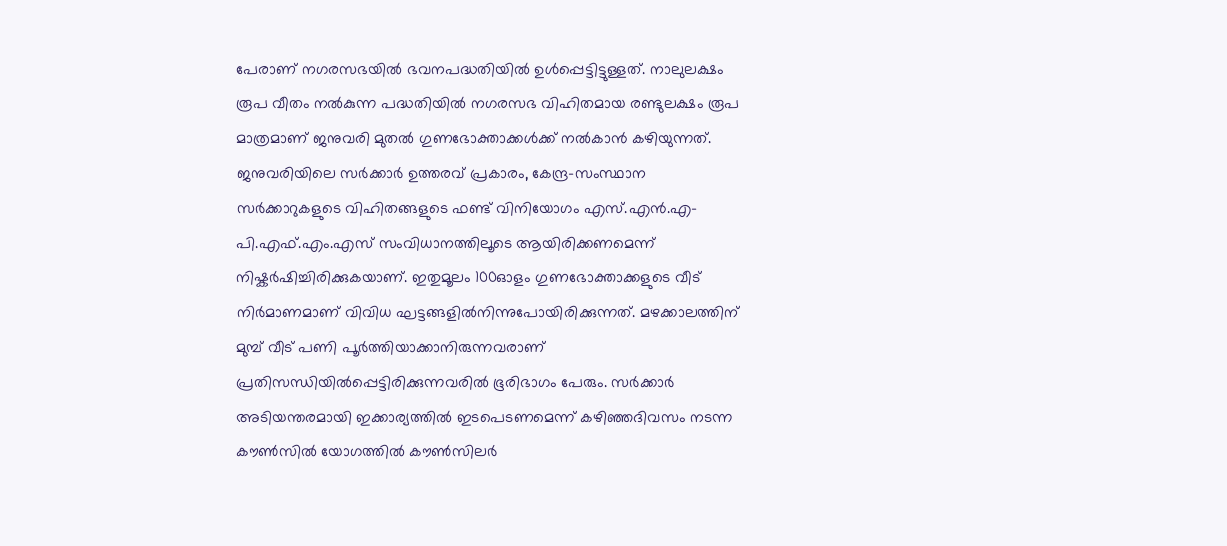പേരാണ് നഗരസഭയിൽ ഭവനപദ്ധതിയിൽ ഉൾപ്പെട്ടിട്ടുള്ളത്. നാലുലക്ഷം രൂപ വീതം നൽകുന്ന പദ്ധതിയിൽ നഗരസഭ വിഹിതമായ രണ്ടുലക്ഷം രൂപ മാത്രമാണ് ജനുവരി മുതൽ ഗുണഭോക്താക്കൾക്ക് നൽകാൻ കഴിയുന്നത്. ജനുവരിയിലെ സർക്കാർ ഉത്തരവ് പ്രകാരം, കേന്ദ്ര-സംസ്ഥാന സർക്കാറുകളുടെ വിഹിതങ്ങളുടെ ഫണ്ട് വിനിയോഗം എസ്.എൻ.എ-പി.എഫ്.എം.എസ് സംവിധാനത്തിലൂടെ ആയിരിക്കണമെന്ന് നിഷ്കർഷിച്ചിരിക്കുകയാണ്. ഇതുമൂലം 100ഓളം ഗുണഭോക്താക്കളുടെ വീട് നിർമാണമാണ് വിവിധ ഘട്ടങ്ങളിൽനിന്നുപോയിരിക്കുന്നത്. മഴക്കാലത്തിന് മുമ്പ് വീട് പണി പൂർത്തിയാക്കാനിരുന്നവരാണ് പ്രതിസന്ധിയിൽപ്പെട്ടിരിക്കുന്നവരിൽ ഭൂരിഭാഗം പേരും. സർക്കാർ അടിയന്തരമായി ഇക്കാര്യത്തിൽ ഇടപെടണമെന്ന് കഴിഞ്ഞദിവസം നടന്ന കൗൺസിൽ യോഗത്തിൽ കൗൺസിലർ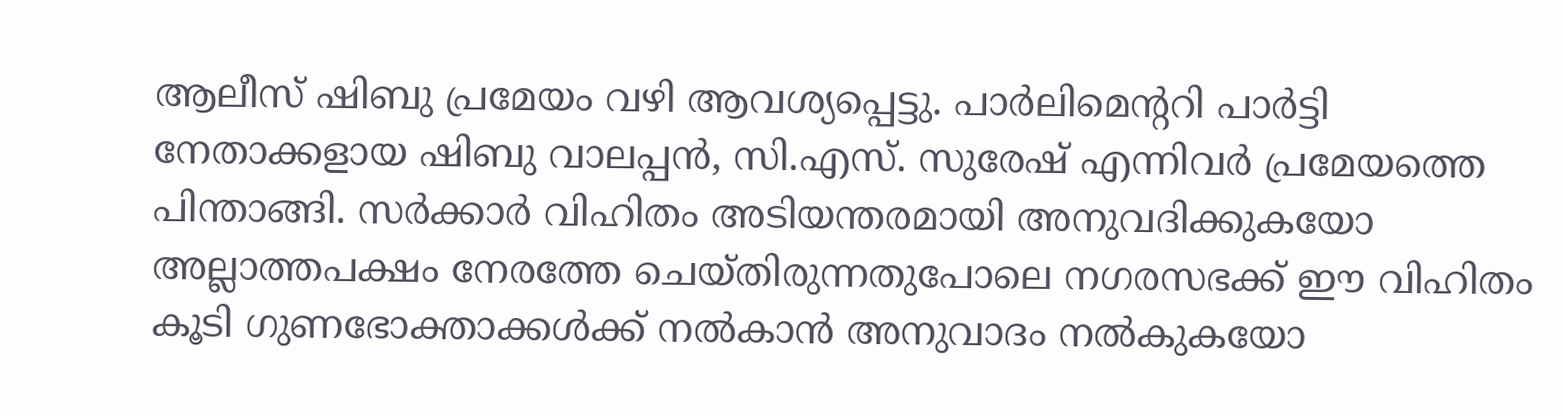ആലീസ് ഷിബു പ്രമേയം വഴി ആവശ്യപ്പെട്ടു. പാർലിമെന്ററി പാർട്ടി നേതാക്കളായ ഷിബു വാലപ്പൻ, സി.എസ്. സുരേഷ് എന്നിവർ പ്രമേയത്തെ പിന്താങ്ങി. സർക്കാർ വിഹിതം അടിയന്തരമായി അനുവദിക്കുകയോ അല്ലാത്തപക്ഷം നേരത്തേ ചെയ്തിരുന്നതുപോലെ നഗരസഭക്ക് ഈ വിഹിതം കൂടി ഗുണഭോക്താക്കൾക്ക് നൽകാൻ അനുവാദം നൽകുകയോ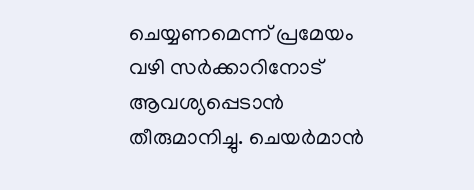ചെയ്യണമെന്ന് പ്രമേയം വഴി സർക്കാറിനോട് ആവശ്യപ്പെടാൻ തീരുമാനിച്ചു. ചെയർമാൻ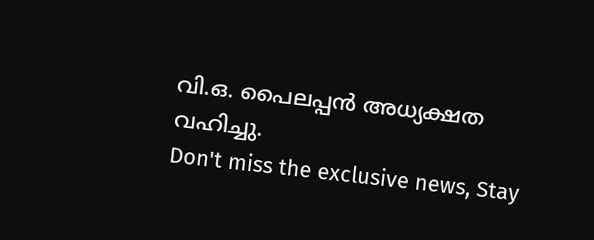വി.ഒ. പൈലപ്പൻ അധ്യക്ഷത വഹിച്ചു.
Don't miss the exclusive news, Stay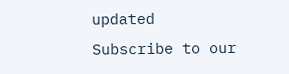updated
Subscribe to our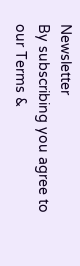Newsletter
By subscribing you agree to our Terms &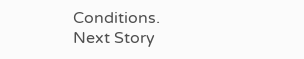Conditions.
Next Story